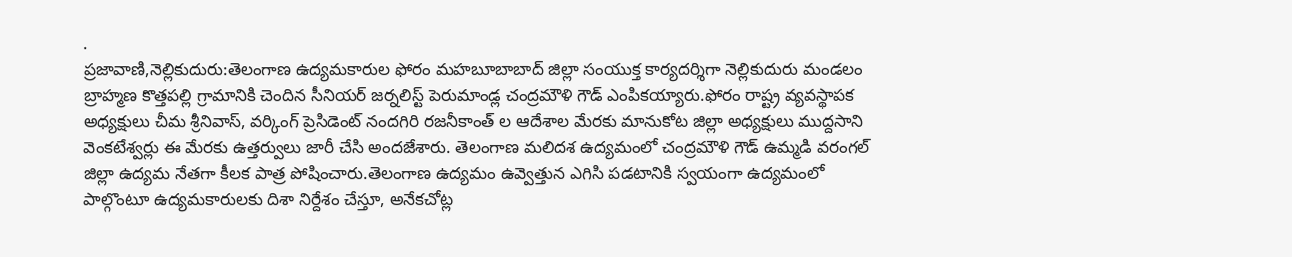.
ప్రజావాణి,నెల్లికుదురు:తెలంగాణ ఉద్యమకారుల ఫోరం మహబూబాబాద్ జిల్లా సంయుక్త కార్యదర్శిగా నెల్లికుదురు మండలం బ్రాహ్మణ కొత్తపల్లి గ్రామానికి చెందిన సీనియర్ జర్నలిస్ట్ పెరుమాండ్ల చంద్రమౌళి గౌడ్ ఎంపికయ్యారు.ఫోరం రాష్ట్ర వ్యవస్థాపక అధ్యక్షులు చీమ శ్రీనివాస్, వర్కింగ్ ప్రెసిడెంట్ నందగిరి రజనీకాంత్ ల ఆదేశాల మేరకు మానుకోట జిల్లా అధ్యక్షులు ముద్దసాని వెంకటేశ్వర్లు ఈ మేరకు ఉత్తర్వులు జారీ చేసి అందజేశారు. తెలంగాణ మలిదశ ఉద్యమంలో చంద్రమౌళి గౌడ్ ఉమ్మడి వరంగల్ జిల్లా ఉద్యమ నేతగా కీలక పాత్ర పోషించారు.తెలంగాణ ఉద్యమం ఉవ్వెత్తున ఎగిసి పడటానికి స్వయంగా ఉద్యమంలో పాల్గొంటూ ఉద్యమకారులకు దిశా నిర్దేశం చేస్తూ, అనేకచోట్ల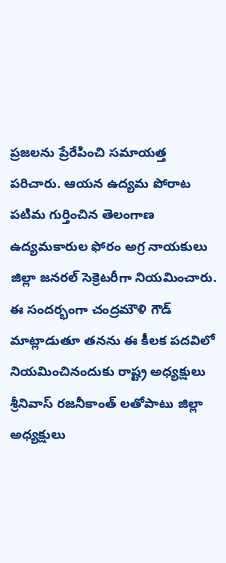ప్రజలను ప్రేరేపించి సమాయత్త పరిచారు. ఆయన ఉద్యమ పోరాట పటిమ గుర్తించిన తెలంగాణ ఉద్యమకారుల ఫోరం అగ్ర నాయకులు జిల్లా జనరల్ సెక్రెటరీగా నియమించారు. ఈ సందర్భంగా చంద్రమౌళి గౌడ్ మాట్లాడుతూ తనను ఈ కీలక పదవిలో నియమించినందుకు రాష్ట్ర అధ్యక్షులు శ్రీనివాస్ రజనీకాంత్ లతోపాటు జిల్లా అధ్యక్షులు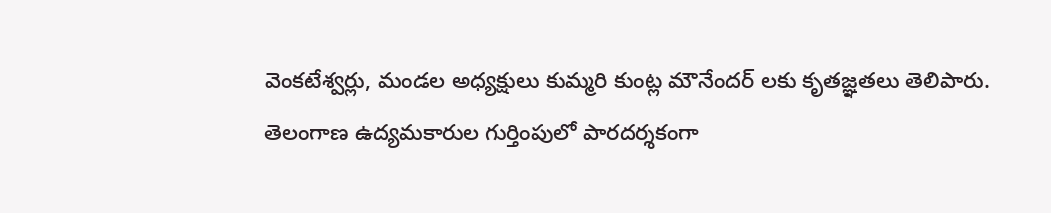వెంకటేశ్వర్లు, మండల అధ్యక్షులు కుమ్మరి కుంట్ల మౌనేందర్ లకు కృతజ్ఞతలు తెలిపారు. తెలంగాణ ఉద్యమకారుల గుర్తింపులో పారదర్శకంగా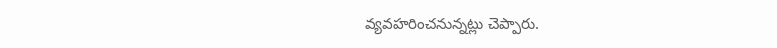వ్యవహరించనున్నట్లు చెప్పారు.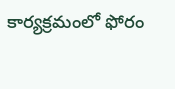కార్యక్రమంలో ఫోరం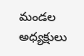మండల అధ్యక్షులు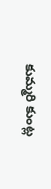కుమ్మరి కుంట్ల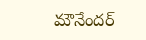మౌనేందర్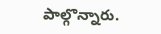పాల్గొన్నారు.